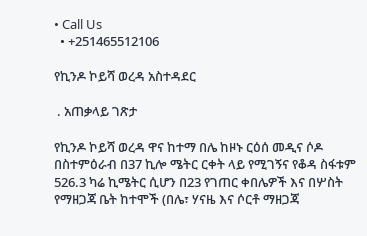• Call Us
  • +251465512106

የኪንዶ ኮይሻ ወረዳ አስተዳደር

 . አጠቃላይ ገጽታ

የኪንዶ ኮይሻ ወረዳ ዋና ከተማ በሌ ከዞኑ ርዕሰ መዲና ሶዶ በስተምዕራብ በ37 ኪሎ ሜትር ርቀት ላይ የሚገኝና የቆዳ ስፋቱም 526.3 ካሬ ኪሜትር ሲሆን በ23 የገጠር ቀበሌዎች እና በሦስት የማዘጋጃ ቤት ከተሞች (በሌ፣ ሃናዜ እና ሶርቶ ማዘጋጃ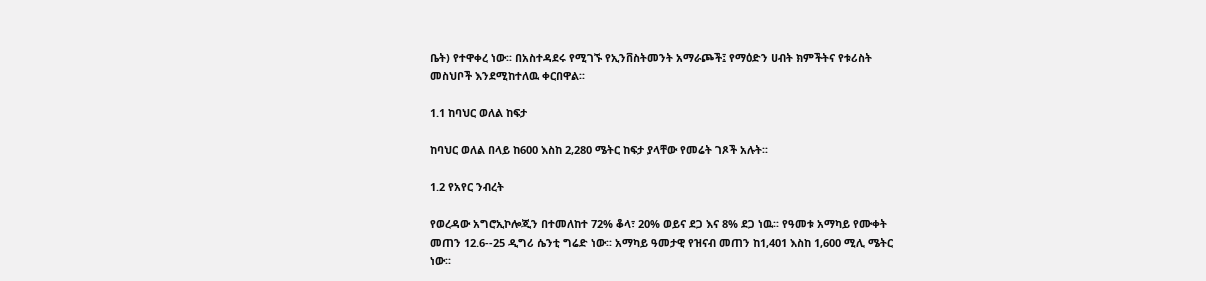ቤት) የተዋቀረ ነው፡፡ በአስተዳደሩ የሚገኙ የኢንቨስትመንት አማራጮች፤ የማዕድን ሀብት ክምችትና የቱሪስት መስህቦች እንደሚከተለዉ ቀርበዋል፡፡

1.1 ከባህር ወለል ከፍታ

ከባህር ወለል በላይ ከ600 እስከ 2,280 ሜትር ከፍታ ያላቸው የመሬት ገጾች አሉት፡፡

1.2 የአየር ንብረት

የወረዳው አግሮኢኮሎጂን በተመለከተ 72% ቆላ፣ 20% ወይና ደጋ እና 8% ደጋ ነዉ፡፡ የዓመቱ አማካይ የሙቀት መጠን 12.6--25 ዲግሪ ሴንቲ ግሬድ ነው፡፡ አማካይ ዓመታዊ የዝናብ መጠን ከ1,401 እስከ 1,600 ሚሊ ሜትር ነው፡፡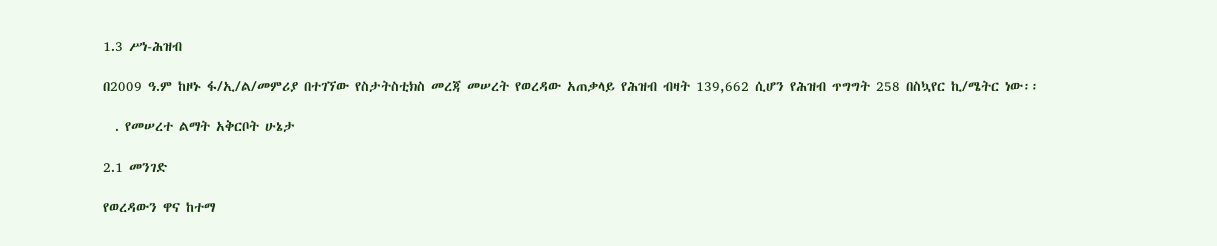1.3 ሥነ-ሕዝብ

በ2009 ዓ.ም ከዞኑ ፋ/ኢ/ል/መምሪያ በተገኘው የስታትስቲክስ መረጃ መሠረት የወረዳው አጠቃላይ የሕዝብ ብዛት 139,662 ሲሆን የሕዝብ ጥግግት 258 በስኳየር ኪ/ሜትር ነው፡፡

  . የመሠረተ ልማት አቅርቦት ሁኔታ

2.1 መንገድ

የወረዳውን ዋና ከተማ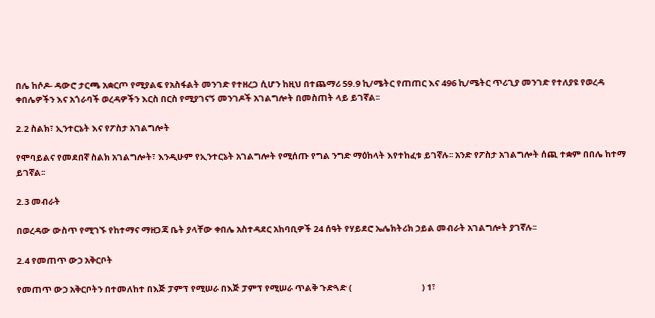በሌ ከሶዶ- ዳውሮ ታርጫ አቋርጦ የሚያልፍ የአስፋልት መንገድ የተዘረጋ ሲሆን ከዚህ በተጨማሪ 59.9 ኪ/ሜትር የጠጠር እና 496 ኪ/ሜትር ጥሪጊያ መንገድ የተለያዩ የወረዳ ቀበሌዎችን እና አጎራባች ወረዳዎችን እርስ በርስ የሚያገናኝ መንገዶች አገልግሎት በመስጠት ላይ ይገኛል፡፡

2.2 ስልክ፣ ኢንተርኔት እና የፖስታ አገልግሎት

የሞባይልና የመደበኛ ስልክ አገልግሎት፣ እንዲሁም የኢንተርኔት አገልግሎት የሚሰጡ የግል ንግድ ማዕከላት እየተከፈቱ ይገኛሉ፡፡ አንድ የፖስታ አገልግሎት ሰጪ ተቋም በበሌ ከተማ ይገኛል፡፡

2.3 መብራት

በወረዳው ውስጥ የሚገኙ የከተማና ማዘጋጃ ቤት ያላቸው ቀበሌ አስተዳደር አከባቢዎች 24 ሰዓት የሃይደሮ ኤሌክትሪክ ኃይል መብራት አገልግሎት ያገኛሉ፡፡

2.4 የመጠጥ ውኃ አቅርቦት

የመጠጥ ውኃ አቅርቦትን በተመለከተ በእጅ ፓምፕ የሚሠራ በእጅ ፓምፕ የሚሠራ ጥልቅ ጉድጓድ (                                   ) 1፣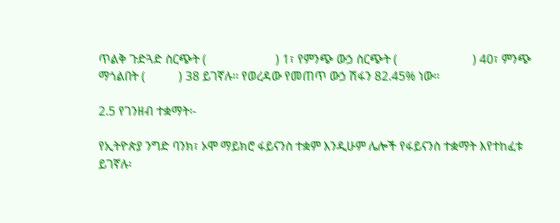ጥልቅ ጉድጓድ ስርጭት (                       ) 1፣ የምንጭ ውኃ ስርጭት (                         ) 40፣ ምንጭ ማጎልበት (           ) 38 ይገኛሉ፡፡ የወረዳው የመጠጥ ውኃ ሽፋን 82.45% ነው፡፡

2.5 የገንዘብ ተቋማት፡-

የኢትዮጵያ ንግድ ባንክ፣ ኦሞ ማይክሮ ፋይናንስ ተቋም እንዲሁም ሌሎች የፋይናንስ ተቋማት እየተከፈቱ ይገኛሉ፡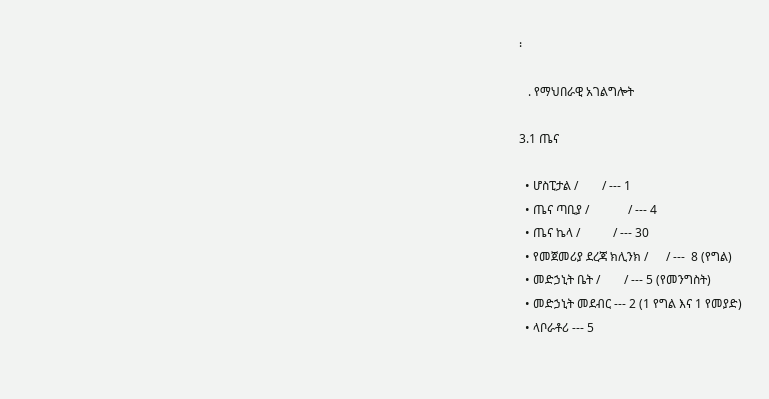፡

   . የማህበራዊ አገልግሎት

3.1 ጤና

  • ሆስፒታል /        / --- 1
  • ጤና ጣቢያ /             / --- 4
  • ጤና ኬላ /           / --- 30
  • የመጀመሪያ ደረጃ ክሊንክ /      / ---  8 (የግል)
  • መድኃኒት ቤት /        / --- 5 (የመንግስት)
  • መድኃኒት መደብር --- 2 (1 የግል እና 1 የመያድ)
  • ላቦራቶሪ --- 5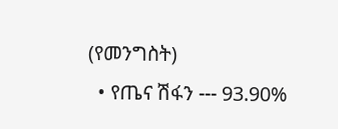(የመንግስት)
  • የጤና ሽፋን --- 93.90%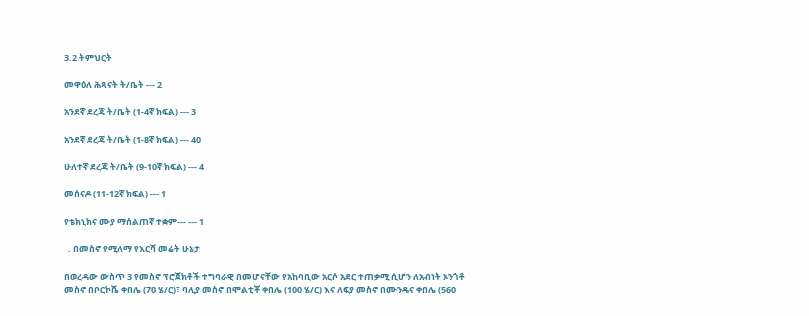3.2 ትምህርት

መዋዕለ ሕጻናት ት/ቤት --- 2

አንደኛ ደረጃ ት/ቤት (1-4ኛ ክፍል) --- 3

አንደኛ ደረጃ ት/ቤት (1-8ኛ ክፍል) --- 40

ሁለተኛ ደረጃ ት/ቤት (9-10ኛ ክፍል) --- 4

መሰናዶ (11-12ኛ ክፍል) --- 1

የቴክኒክና ሙያ ማሰልጠኛ ተቋም--- --- 1

  . በመስኖ የሚለማ የእርሻ መሬት ሁኔታ

በወረዳው ውስጥ 3 የመስኖ ፕሮጀክቶች ተግባራዊ በመሆናቸው የአከባቢው አርሶ አደር ተጠቃሚ ሲሆን ለአብነት ኦንጎቶ መስኖ በቦርኮሼ ቀበሌ (70 ሄ/ር)፣ ባሊያ መስኖ በሞልቲቾ ቀበሌ (100 ሄ/ር) እና ለፍያ መስኖ በሙንዴና ቀበሌ (560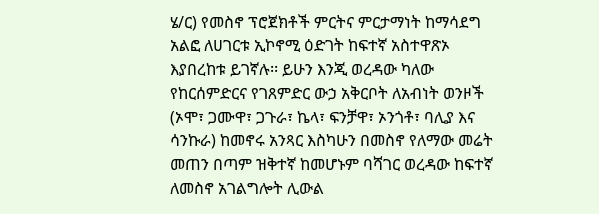ሄ/ር) የመስኖ ፕሮጀክቶች ምርትና ምርታማነት ከማሳደግ አልፎ ለሀገርቱ ኢኮኖሚ ዕድገት ከፍተኛ አስተዋጽኦ እያበረከቱ ይገኛሉ፡፡ ይሁን እንጂ ወረዳው ካለው የከርሰምድርና የገጸምድር ውኃ አቅርቦት ለአብነት ወንዞች (ኦሞ፣ ጋሙዋ፣ ጋጉራ፣ ኬላ፣ ፍንቻዋ፣ ኦንጎቶ፣ ባሊያ እና ሳንኩራ) ከመኖሩ አንጻር እስካሁን በመስኖ የለማው መሬት መጠን በጣም ዝቅተኛ ከመሆኑም ባሻገር ወረዳው ከፍተኛ ለመስኖ አገልግሎት ሊውል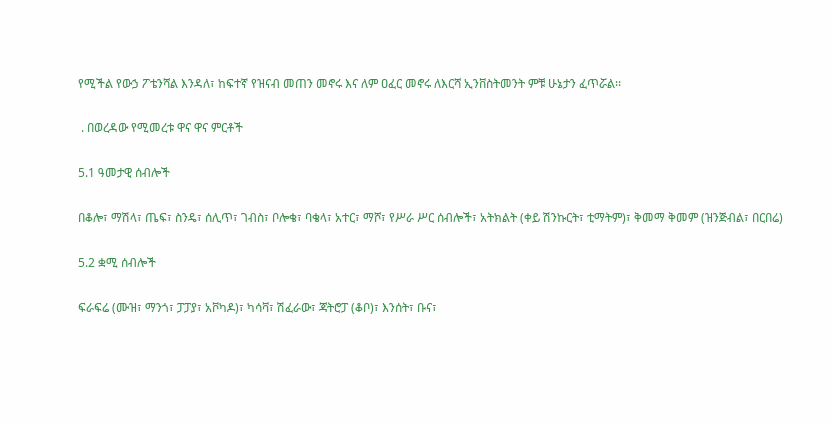የሚችል የውኃ ፖቴንሻል እንዳለ፣ ከፍተኛ የዝናብ መጠን መኖሩ እና ለም ዐፈር መኖሩ ለእርሻ ኢንቨስትመንት ምቹ ሁኔታን ፈጥሯል፡፡

 . በወረዳው የሚመረቱ ዋና ዋና ምርቶች

5.1 ዓመታዊ ሰብሎች

በቆሎ፣ ማሽላ፣ ጤፍ፣ ስንዴ፣ ሰሊጥ፣ ገብስ፣ ቦሎቄ፣ ባቄላ፣ አተር፣ ማሾ፣ የሥራ ሥር ሰብሎች፣ አትክልት (ቀይ ሽንኩርት፣ ቲማትም)፣ ቅመማ ቅመም (ዝንጅብል፣ በርበሬ)

5.2 ቋሚ ሰብሎች

ፍራፍሬ (ሙዝ፣ ማንጎ፣ ፓፓያ፣ አቮካዶ)፣ ካሳቫ፣ ሽፈራው፣ ጃትሮፓ (ቆቦ)፣ እንሰት፣ ቡና፣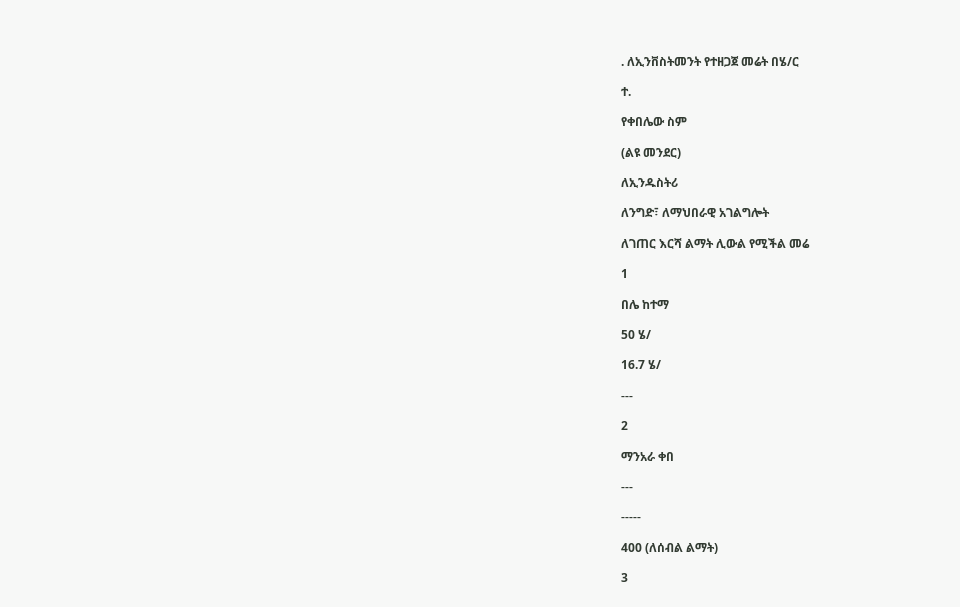. ለኢንቨስትመንት የተዘጋጀ መሬት በሄ/ር

ተ.

የቀበሌው ስም

(ልዩ መንደር)

ለኢንዱስትሪ

ለንግድ፣ ለማህበራዊ አገልግሎት

ለገጠር እርሻ ልማት ሊውል የሚችል መሬ

1

በሌ ከተማ

50 ሄ/

16.7 ሄ/

---

2

ማንአራ ቀበ

---

-----

400 (ለሰብል ልማት)

3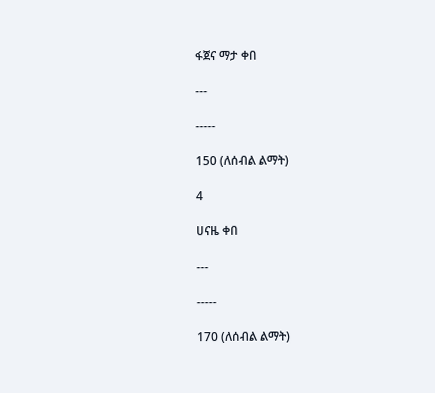ፋጀና ማታ ቀበ

---

-----

150 (ለሰብል ልማት)

4

ሀናዜ ቀበ

---

-----

170 (ለሰብል ልማት)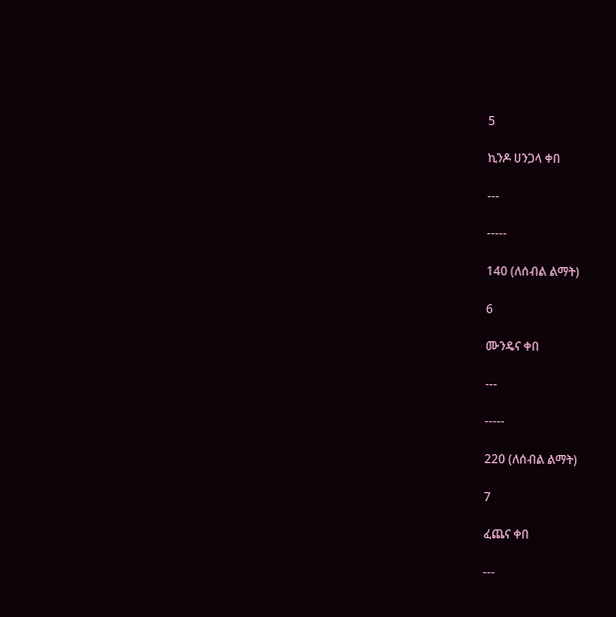5

ኪንዶ ሀንጋላ ቀበ

---

-----

140 (ለሰብል ልማት)

6

ሙንዴና ቀበ

---

-----

220 (ለሰብል ልማት)

7

ፈጨና ቀበ

---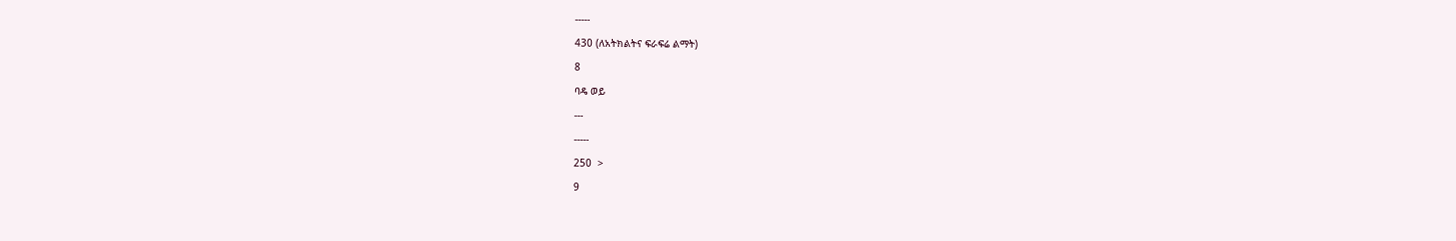-----

430 (ለአትክልትና ፍራፍሬ ልማት)

8

ባዴ ወይ

---

-----

250  >

9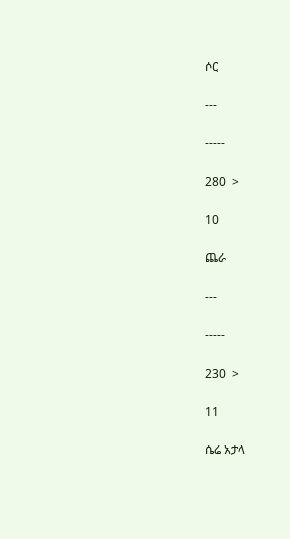ሶር

---

-----

280  >

10

ጨራ

---

-----

230  >

11

ሴሬ አታላ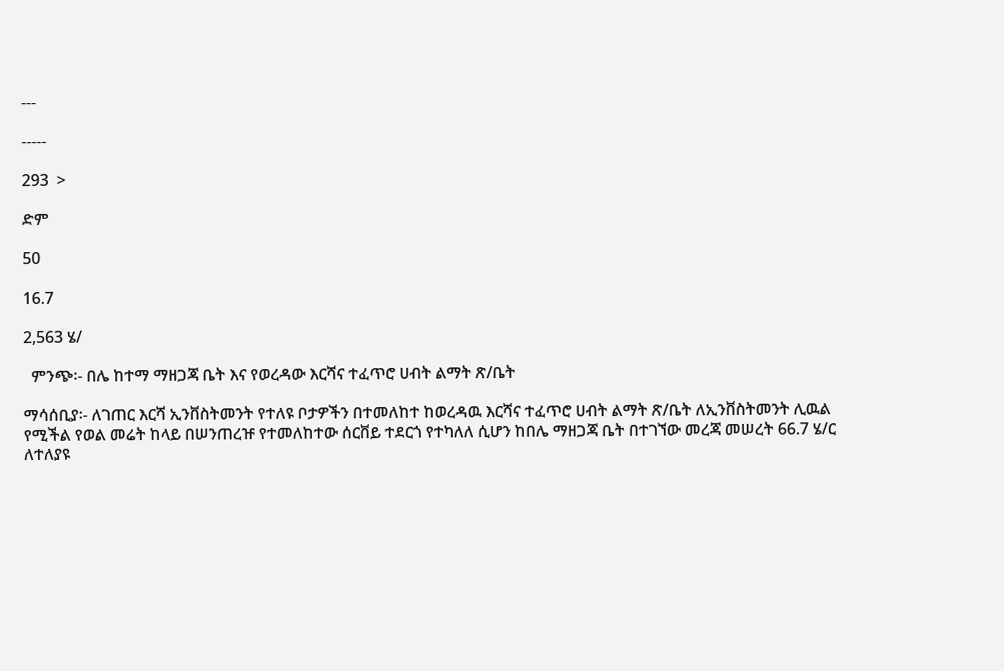---

-----

293  >

ድም

50

16.7

2,563 ሄ/

  ምንጭ፡- በሌ ከተማ ማዘጋጃ ቤት እና የወረዳው እርሻና ተፈጥሮ ሀብት ልማት ጽ/ቤት

ማሳሰቢያ፡- ለገጠር እርሻ ኢንቨስትመንት የተለዩ ቦታዎችን በተመለከተ ከወረዳዉ እርሻና ተፈጥሮ ሀብት ልማት ጽ/ቤት ለኢንቨስትመንት ሊዉል የሚችል የወል መሬት ከላይ በሠንጠረዡ የተመለከተው ሰርቨይ ተደርጎ የተካለለ ሲሆን ከበሌ ማዘጋጃ ቤት በተገኘው መረጃ መሠረት 66.7 ሄ/ር ለተለያዩ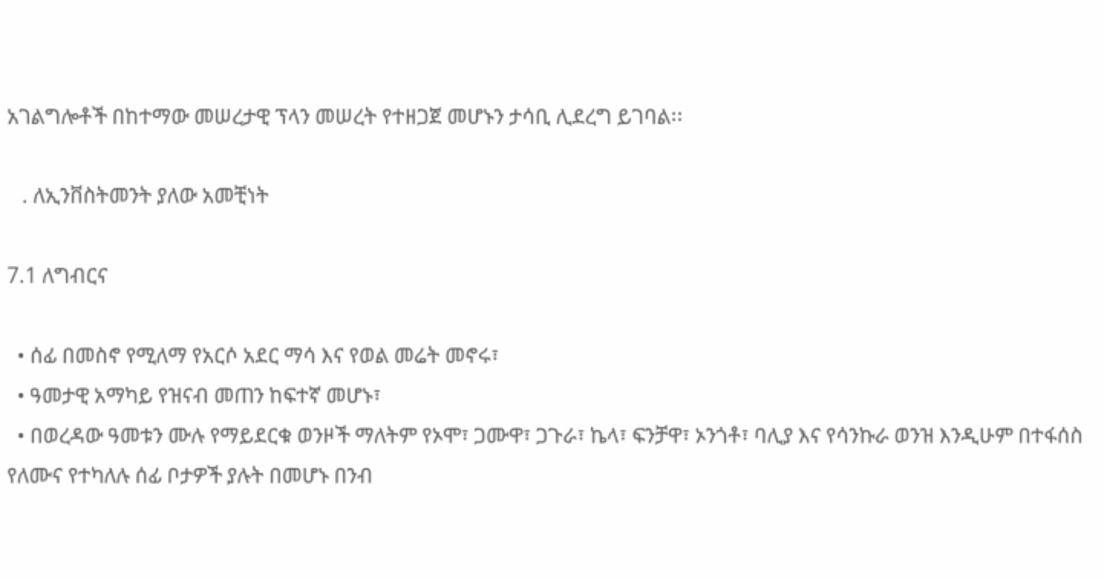አገልግሎቶች በከተማው መሠረታዊ ፕላን መሠረት የተዘጋጀ መሆኑን ታሳቢ ሊደረግ ይገባል፡፡

   . ለኢንቨስትመንት ያለው አመቺነት

7.1 ለግብርና

  • ሰፊ በመስኖ የሚለማ የአርሶ አደር ማሳ እና የወል መሬት መኖሩ፣
  • ዓመታዊ አማካይ የዝናብ መጠን ከፍተኛ መሆኑ፣
  • በወረዳው ዓመቱን ሙሉ የማይደርቁ ወንዞች ማለትም የኦሞ፣ ጋሙዋ፣ ጋጉራ፣ ኬላ፣ ፍንቻዋ፣ ኦንጎቶ፣ ባሊያ እና የሳንኩራ ወንዝ እንዲሁም በተፋሰስ የለሙና የተካለሉ ሰፊ ቦታዎች ያሉት በመሆኑ በንብ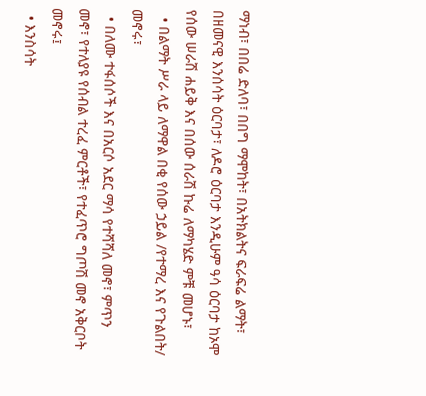ማነብ፣ በበሬ ድለባ፣ በበግ ማሞከት፣ በአትክልትና ፍራፍሬ ልማት፣ በዘመናዊ እንሰሳት ዕርባታ፣ ለዶሮ ዕርባታ እንዲሁም ዓሳ ዕርባታ ከኦሞ የሰው ሠራሽ ሐይቅ እና በሰው ሰራሽ ኩሬ ለማካሄድ ምቹ መሆኑ፣
  • በልማት ሥራ ላይ ለማዋል በቂ የሰው ኃይል /የተማረ እና የጉልበት/ መኖሩ፣
  • በለሙ ተፋሰሶች እና በአርሶ አደር ማሳ የተሻሻለ መኖ፣ ምጥን መኖ፣ የተለያዩ የሰብል ተረፈ ምርቶች፣ የተፈጥሮ ግጦሽ መኖ አቅርቦት መኖሩ፤
  • እንስሳት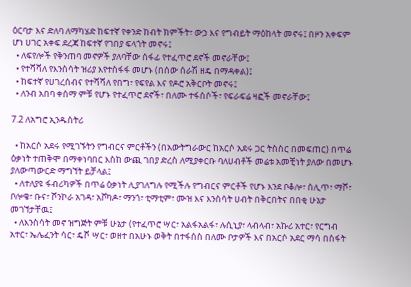ዕርባታ እና ድለባ ለማካሄድ ከፍተኛ የቀንድ ከብት ክምችት፣ ውኃ እና የግብይት ማዕከላት መኖሩ፤ በዞን አቀፍም ሆነ ሀገር አቀፍ ደረጃ ከፍተኛ የገበያ ፍላጎት መኖሩ፤
  • ለፍየሎች የቅንጠባ መኖዎች ያለባቸው ሰፋፊ የተፈጥሮ ደኖች መኖራቸው፤
  • የተሻሻለ የእንስሳት ዝሪያ እየተስፋፋ መሆኑ (በሰው ሰራሽ ዘዴ በማዳቀል)፤
  • ከፍተኛ የሀገረሰብና የተሻሻለ የበግ፣ የፍየል እና የዶሮ አቅርቦት መኖሩ፤
  • ለንብ አበባ ቀሰማ ምቹ የሆኑ የተፈጥሮ ደኖች፣ በለሙ ተፋሰሶች፣ የፍራፍሬ ዛፎች መኖራቸው፤

7.2 ለአግሮ ኢንዱስትሪ

  • ከአርሶ አደሩ የሚገኙትን የግብርና ምርቶችን (በአውትግራውር ከአርሶ አደሩ ጋር ትስስር በመፍጠር) በጥሬ ዕቃነት ተጠቅሞ በማቀነባበር እስከ ውጪ ገበያ ድረስ ለሚያቀርቡ ባለሀብቶች መሬቱ አመቺነት ያለው በመሆኑ ያለውጣውርድ ማግኘት ይቻላል፤
  • ለተለያዩ ፋብሪካዎች በጥሬ ዕቃነት ሊያገለግሉ የሚችሉ የግብርና ምርቶች የሆኑ እንደ ቦቆሎ፣ ሰሊጥ፣ ማሾ፣ ቦሎቄ፣ ቡና፣ ሾንኮራ አገዳ፣ አቮካዶ፣ ማንጎ፣ ቲማቲም፣ ሙዝ እና እንስሳት ሀብት በቅርበትና በበቂ ሁኔታ መገኘታቸዉ፤
  • ለእንስሳት መኖ ዝግጅት ምቹ ሁኔታ (የተፈጥሮ ሣር፣ አልፋአልፋ፣ ሉሲኒያ፣ ላብላብ፣ አኩሪ አተር፣ የርግብ አተር፣ ኤሌፈንት ሳር፣ ዴሾ ሣር፣ ወዘተ በአሁኑ ወቅት በተፋሰስ በለሙ ቦታዎች እና በአርሶ አደር ማሳ በስፋት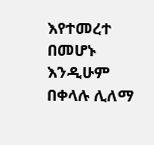እየተመረተ በመሆኑ እንዲሁም በቀላሉ ሊለማ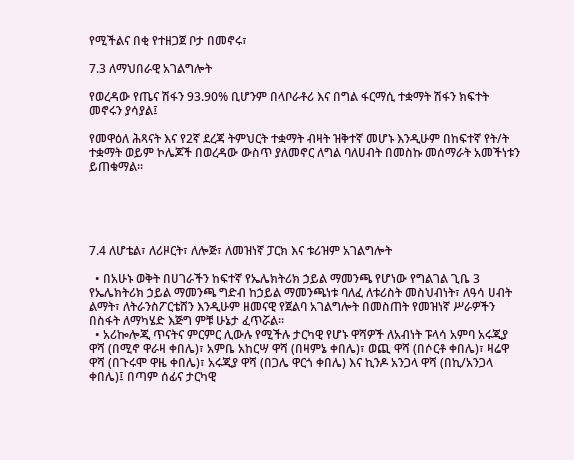የሚችልና በቂ የተዘጋጀ ቦታ በመኖሩ፣

7.3 ለማህበራዊ አገልግሎት

የወረዳው የጤና ሽፋን 93.90% ቢሆንም በላቦራቶሪ እና በግል ፋርማሲ ተቋማት ሽፋን ክፍተት መኖሩን ያሳያል፤

የመዋዕለ ሕጻናት እና የ2ኛ ደረጃ ትምህርት ተቋማት ብዛት ዝቅተኛ መሆኑ እንዲሁም በከፍተኛ የት/ት ተቋማት ወይም ኮሌጆች በወረዳው ውስጥ ያለመኖር ለግል ባለሀብት በመስኩ መሰማራት አመችነቱን ይጠቁማል፡፡





7.4 ለሆቴል፣ ለሪዞርት፣ ለሎጅ፣ ለመዝነኛ ፓርክ እና ቱሪዝም አገልግሎት

  • በአሁኑ ወቅት በሀገራችን ከፍተኛ የኤሌክትሪክ ኃይል ማመንጫ የሆነው የግልገል ጊቤ 3 የኤሌክትሪክ ኃይል ማመንጫ ግድብ ከኃይል ማመንጫነቱ ባለፈ ለቱሪስት መስህብነት፣ ለዓሳ ሀብት ልማት፣ ለትራንስፖርቴሸን እንዲሁም ዘመናዊ የጀልባ አገልግሎት በመስጠት የመዝነኛ ሥራዎችን በስፋት ለማካሄድ እጅግ ምቹ ሁኔታ ፈጥሯል፡፡
  • አሪኰሎጂ ጥናትና ምርምር ሊውሉ የሚችሉ ታርካዊ የሆኑ ዋሻዎች ለአብነት ፑላሳ አምባ አሩጂያ ዋሻ (በሚኖ ዋራዛ ቀበሌ)፣ አምቤ አከርሣ ዋሻ (በዛምኔ ቀበሌ)፣ ወጪ ዋሻ (በሶርቶ ቀበሌ)፣ ዛሬዋ ዋሻ (በጉሩሞ ዋዜ ቀበሌ)፣ አሩጂያ ዋሻ (በጋሌ ዋርጎ ቀበሌ) እና ኪንዶ አንጋላ ዋሻ (በኪ/አንጋላ ቀበሌ)፤ በጣም ሰፊና ታርካዊ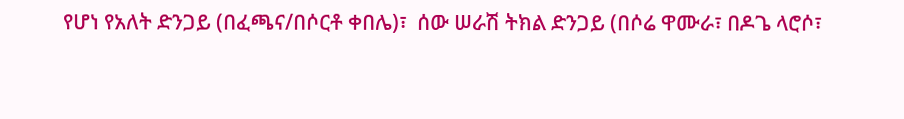የሆነ የአለት ድንጋይ (በፈጫና/በሶርቶ ቀበሌ)፣  ሰው ሠራሽ ትክል ድንጋይ (በሶሬ ዋሙራ፣ በዶጌ ላሮሶ፣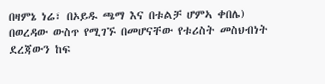በዛምኔ ነሬ፣ በኦይዱ ጫማ እና በቱልቻ ሆምኣ ቀበሌ) በወረዳው ውስጥ የሚገኙ በመሆናቸው የቱሪስት መስህብነት ደረጃውን ከፍ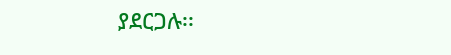ያደርጋሉ፡፡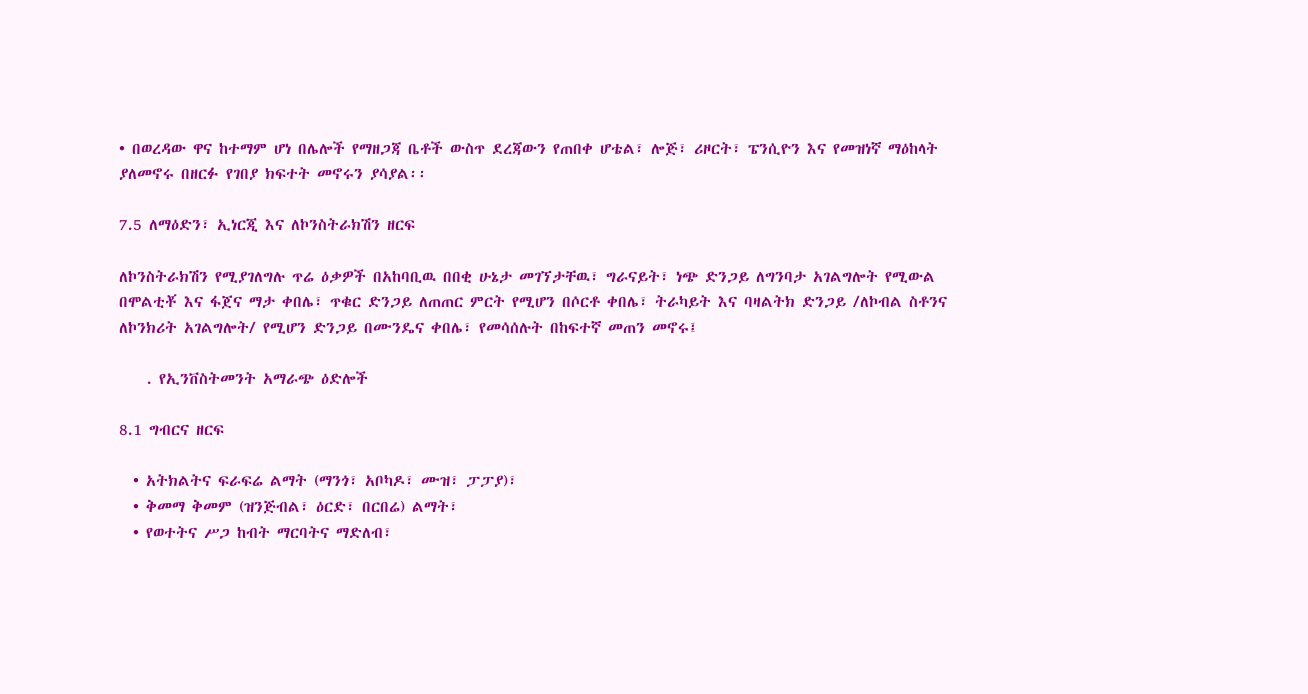• በወረዳው ዋና ከተማም ሆነ በሌሎች የማዘጋጃ ቤቶች ውስጥ ደረጃውን የጠበቀ ሆቴል፣ ሎጅ፣ ሪዞርት፣ ፔንሲዮን እና የመዝነኛ ማዕከላት ያለመኖሩ በዘርፉ የገበያ ክፍተት መኖሩን ያሳያል፡፡

7.5 ለማዕድን፣ ኢነርጂ እና ለኮንስትራክሽን ዘርፍ

ለኮንስትራክሽን የሚያገለግሉ ጥሬ ዕቃዎች በአከባቢዉ በበቂ ሁኔታ መገኘታቸዉ፣ ግራናይት፣ ነጭ ድንጋይ ለግንባታ አገልግሎት የሚውል በሞልቲቾ እና ፋጀና ማታ ቀበሌ፣ ጥቁር ድንጋይ ለጠጠር ምርት የሚሆን በሶርቶ ቀበሌ፣ ትራካይት እና ባዛልትክ ድንጋይ /ለኮብል ስቶንና ለኮንክሪት አገልግሎት/ የሚሆን ድንጋይ በሙንዴና ቀበሌ፣ የመሳሰሉት በከፍተኛ መጠን መኖሩ፤

    . የኢንቨስትመንት አማራጭ ዕድሎች

8.1 ግብርና ዘርፍ

  • አትክልትና ፍራፍሬ ልማት (ማንጎ፣ አቦካዶ፣ ሙዝ፣ ፓፓያ)፣
  • ቅመማ ቅመም (ዝንጅብል፣ ዕርድ፣ በርበሬ) ልማት፣
  • የወተትና ሥጋ ከብት ማርባትና ማድለብ፣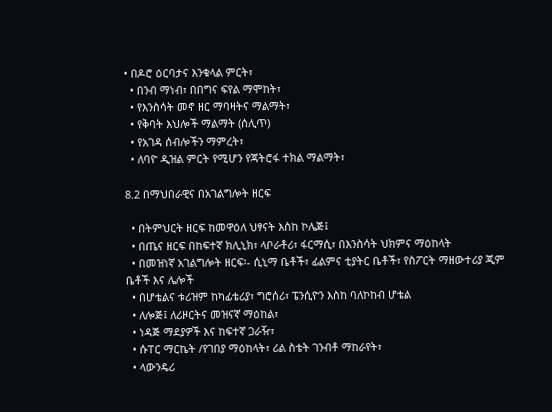• በዶሮ ዕርባታና እንቁላል ምርት፣
  • በንብ ማነብ፣ በበግና ፍየል ማሞከት፣
  • የእንስሳት መኖ ዘር ማባዛትና ማልማት፣
  • የቅባት እህሎች ማልማት (ሰሊጥ)
  • የአገዳ ሰብሎችን ማምረት፣
  • ለባዮ ዲዝል ምርት የሚሆን የጃትሮፋ ተክል ማልማት፣

8.2 በማህበራዊና በአገልግሎት ዘርፍ

  • በትምህርት ዘርፍ ከመዋዕለ ህፃናት እስከ ኮሌጅ፤
  • በጤና ዘርፍ በከፍተኛ ክሊኒክ፣ ላቦራቶሪ፣ ፋርማሲ፣ በእንስሳት ህክምና ማዕከላት
  • በመዝነኛ አገልግሎት ዘርፍ፡- ሲኒማ ቤቶች፣ ፊልምና ቲያትር ቤቶች፣ የስፖርት ማዘውተሪያ ጂም ቤቶች እና ሌሎች
  • በሆቴልና ቱሪዝም ከካፊቴሪያ፣ ግሮሰሪ፣ ፔንሲዮን እስከ ባለኮከብ ሆቴል
  • ለሎጅ፤ ለሪዞርትና መዝናኛ ማዕከል፣
  • ነዳጅ ማደያዎች እና ከፍተኛ ጋራዥ፣
  • ሱፐር ማርኬት /የገበያ ማዕከላት፣ ሪል ስቴት ገንብቶ ማከራየት፣
  • ላውንዴሪ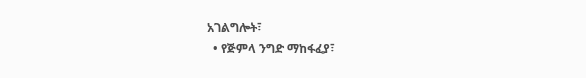አገልግሎት፣
  • የጅምላ ንግድ ማከፋፈያ፣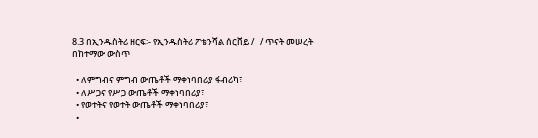8.3 በኢንዱስትሪ ዘርፍ፡- የኢንዱስትሪ ፖቴንሻል ሰርቨይ /   / ጥናት መሠረት በከተማው ውስጥ

  • ለምግብና ምግብ ውጤቶች ማቀነባበሪያ ፋብሪካ፣
  • ለሥጋና የሥጋ ውጤቶች ማቀነባበሪያ፣
  • የወተትና የወተት ውጤቶች ማቀነባበሪያ፣
  •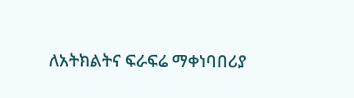ለአትክልትና ፍራፍሬ ማቀነባበሪያ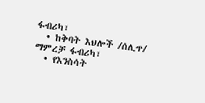ፋብሪካ፣
  • ከቅባት እህሎች /ሰሊጥ/ ማምረቻ ፋብሪካ፣
  • የእንስሳት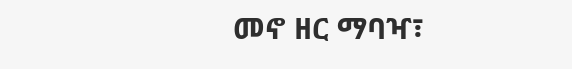መኖ ዘር ማባዣ፣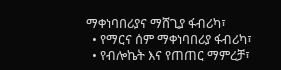ማቀነባበሪያና ማሸጊያ ፋብሪካ፣
  • የማርና ሰም ማቀነባበሪያ ፋብሪካ፣
  • የብሎኬት እና የጠጠር ማምረቻ፣